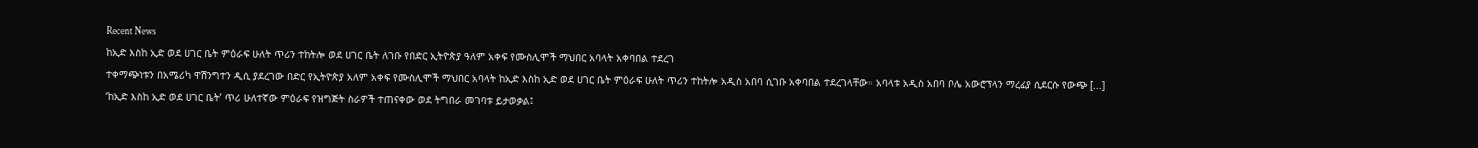Recent News
ከኢድ እስከ ኢድ ወደ ሀገር ቤት ምዕራፍ ሁለት ጥሪን ተከትሎ ወደ ሀገር ቤት ለገቡ የበድር ኢትዮጵያ ዓለም አቀፍ የሙስሊሞች ማህበር አባላት አቀባበል ተደረገ
ተቀማጭነቱን በአሜሪካ ዋሽንግተን ዲሲ ያደረገው በድር የኢትዮጵያ አለም አቀፍ የሙስሊሞች ማህበር አባላት ከኢድ እስከ ኢድ ወደ ሀገር ቤት ምዕራፍ ሁለት ጥሪን ተከትሎ አዲስ አበባ ሲገቡ አቀባበል ተደረገላቸው። አባላቱ አዲስ አበባ ቦሌ አውሮፕላን ማረፊያ ሲደርሱ የውጭ [...]
‘ከኢድ እስከ ኢድ ወደ ሀገር ቤት’ ጥሪ ሁለተኛው ምዕራፍ የዝግጅት ስራዎች ተጠናቀው ወደ ትግበራ መገባቱ ይታወቃል፤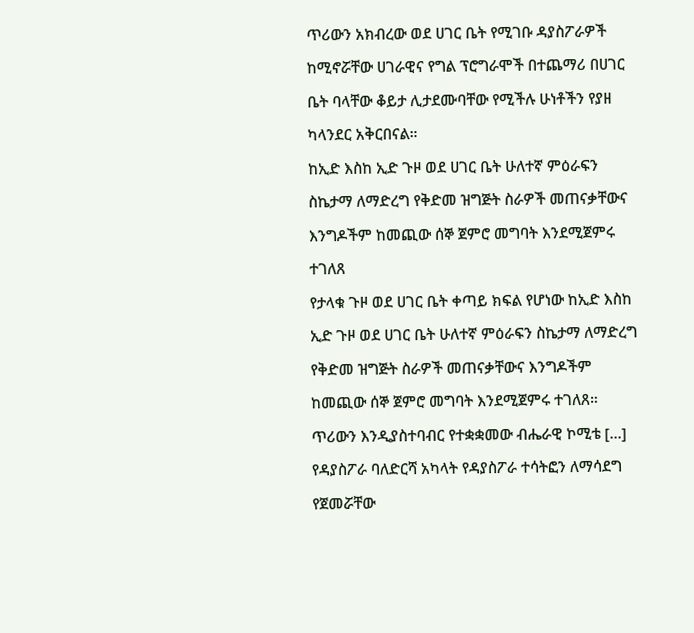ጥሪውን አክብረው ወደ ሀገር ቤት የሚገቡ ዳያስፖራዎች ከሚኖሯቸው ሀገራዊና የግል ፕሮግራሞች በተጨማሪ በሀገር ቤት ባላቸው ቆይታ ሊታደሙባቸው የሚችሉ ሁነቶችን የያዘ ካላንደር አቅርበናል።
ከኢድ እስከ ኢድ ጉዞ ወደ ሀገር ቤት ሁለተኛ ምዕራፍን ስኬታማ ለማድረግ የቅድመ ዝግጅት ስራዎች መጠናቃቸውና እንግዶችም ከመጪው ሰኞ ጀምሮ መግባት እንደሚጀምሩ ተገለጸ
የታላቁ ጉዞ ወደ ሀገር ቤት ቀጣይ ክፍል የሆነው ከኢድ እስከ ኢድ ጉዞ ወደ ሀገር ቤት ሁለተኛ ምዕራፍን ስኬታማ ለማድረግ የቅድመ ዝግጅት ስራዎች መጠናቃቸውና እንግዶችም ከመጪው ሰኞ ጀምሮ መግባት እንደሚጀምሩ ተገለጸ። ጥሪውን እንዲያስተባብር የተቋቋመው ብሔራዊ ኮሚቴ [...]
የዳያስፖራ ባለድርሻ አካላት የዳያስፖራ ተሳትፎን ለማሳደግ የጀመሯቸው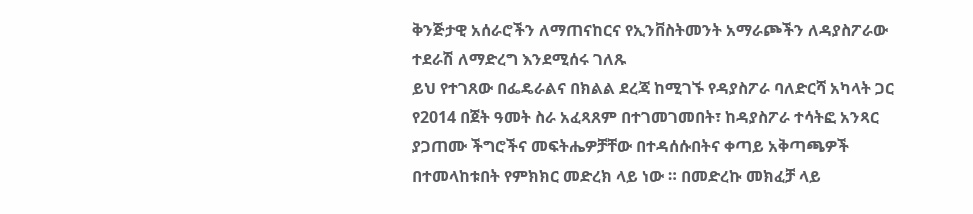ቅንጅታዊ አሰራሮችን ለማጠናከርና የኢንቨስትመንት አማራጮችን ለዳያስፖራው ተደራሽ ለማድረግ እንደሚሰሩ ገለጹ
ይህ የተገጸው በፌዴራልና በክልል ደረጃ ከሚገኙ የዳያስፖራ ባለድርሻ አካላት ጋር የ2014 በጀት ዓመት ስራ አፈጻጸም በተገመገመበት፣ ከዳያስፖራ ተሳትፎ አንጻር ያጋጠሙ ችግሮችና መፍትሔዎቻቸው በተዳሰሱበትና ቀጣይ አቅጣጫዎች በተመላከቱበት የምክክር መድረክ ላይ ነው ። በመድረኩ መክፈቻ ላይ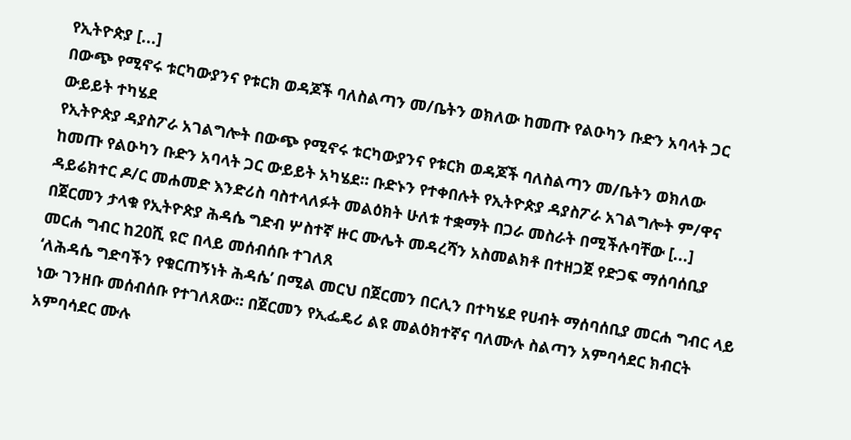የኢትዮጵያ [...]
በውጭ የሚኖሩ ቱርካውያንና የቱርክ ወዳጆች ባለስልጣን መ/ቤትን ወክለው ከመጡ የልዑካን ቡድን አባላት ጋር ውይይት ተካሄደ
የኢትዮጵያ ዳያስፖራ አገልግሎት በውጭ የሚኖሩ ቱርካውያንና የቱርክ ወዳጆች ባለስልጣን መ/ቤትን ወክለው ከመጡ የልዑካን ቡድን አባላት ጋር ውይይት አካሄደ። ቡድኑን የተቀበሉት የኢትዮጵያ ዳያስፖራ አገልግሎት ም/ዋና ዳይሬክተር ዶ/ር መሐመድ እንድሪስ ባስተላለፉት መልዕክት ሁለቱ ተቋማት በጋራ መስራት በሚችሉባቸው [...]
በጀርመን ታላቁ የኢትዮጵያ ሕዳሴ ግድብ ሦስተኛ ዙር ሙሌት መዳረሻን አስመልክቶ በተዘጋጀ የድጋፍ ማሰባሰቢያ መርሐ ግብር ከ20ሺ ዩሮ በላይ መሰብሰቡ ተገለጸ
‘ለሕዳሴ ግድባችን የቁርጠኝነት ሕዳሴ’ በሚል መርህ በጀርመን በርሊን በተካሄደ የሀብት ማሰባሰቢያ መርሐ ግብር ላይ ነው ገንዘቡ መሰብሰቡ የተገለጸው። በጀርመን የኢፌዴሪ ልዩ መልዕክተኛና ባለሙሉ ስልጣን አምባሳደር ክብርት አምባሳደር ሙሉ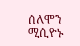ሰለሞን ሚሲዮኑ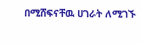በሚሸፍናቸዉ ሀገራት ለሚገኙ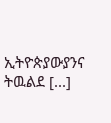ኢትዮጵያውያንና ትዉልደ [...]